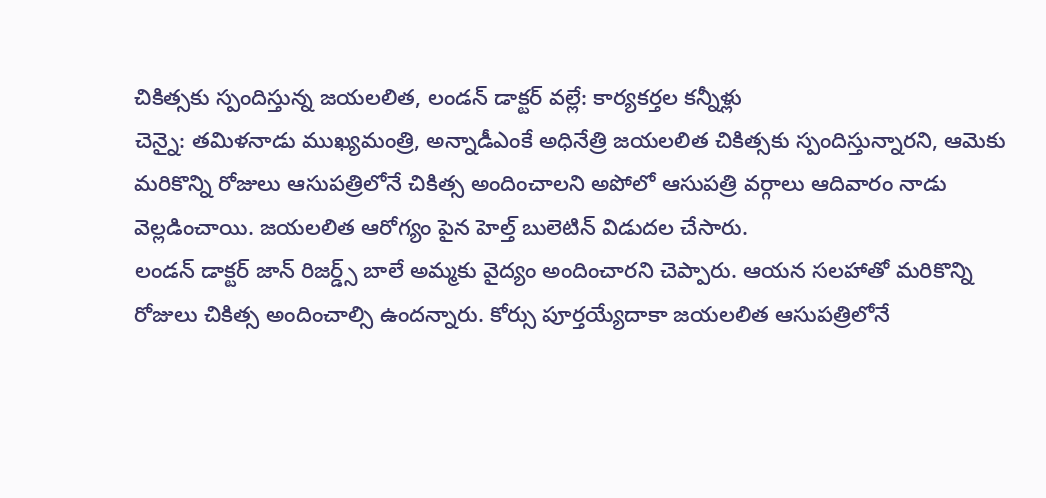చికిత్సకు స్పందిస్తున్న జయలలిత, లండన్ డాక్టర్ వల్లే: కార్యకర్తల కన్నీళ్లు
చెన్నై: తమిళనాడు ముఖ్యమంత్రి, అన్నాడీఎంకే అధినేత్రి జయలలిత చికిత్సకు స్పందిస్తున్నారని, ఆమెకు మరికొన్ని రోజులు ఆసుపత్రిలోనే చికిత్స అందించాలని అపోలో ఆసుపత్రి వర్గాలు ఆదివారం నాడు వెల్లడించాయి. జయలలిత ఆరోగ్యం పైన హెల్త్ బులెటిన్ విడుదల చేసారు.
లండన్ డాక్టర్ జాన్ రిజర్డ్స్ బాలే అమ్మకు వైద్యం అందించారని చెప్పారు. ఆయన సలహాతో మరికొన్ని రోజులు చికిత్స అందించాల్సి ఉందన్నారు. కోర్సు పూర్తయ్యేదాకా జయలలిత ఆసుపత్రిలోనే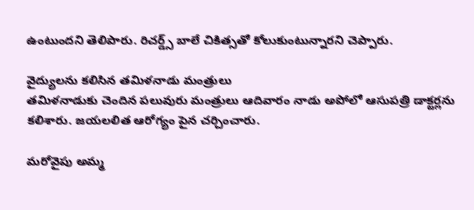ఉంటుందని తెలిపారు. రిచర్డ్స్ బాలే చికిత్సతో కోలుకుంటున్నారని చెప్పారు.

వైద్యులను కలిసిన తమిళనాడు మంత్రులు
తమిళనాడుకు చెందిన పలువురు మంత్రులు ఆదివారం నాడు అపోలో ఆసుపత్రి డాక్టర్లను కలిశారు. జయలలిత ఆరోగ్యం పైన చర్చించారు.

మరోవైపు అమ్మ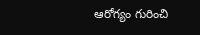ఆరోగ్యం గురించి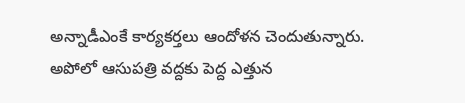అన్నాడీఎంకే కార్యకర్తలు ఆందోళన చెందుతున్నారు. అపోలో ఆసుపత్రి వద్దకు పెద్ద ఎత్తున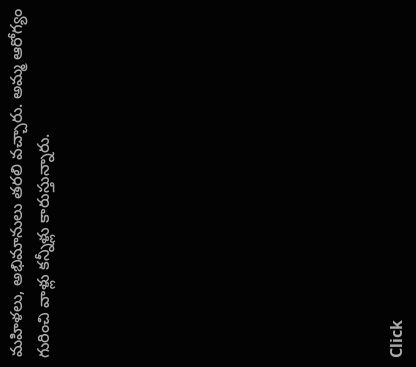మహిళలు, అభిమానులు తరలి వచ్చారు. అమ్మ ఆరోగ్యం గురించి వాళ్లు కన్నీళ్లు కారుస్తున్నారు.












Click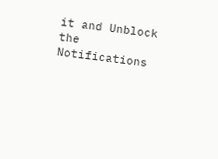it and Unblock the Notifications